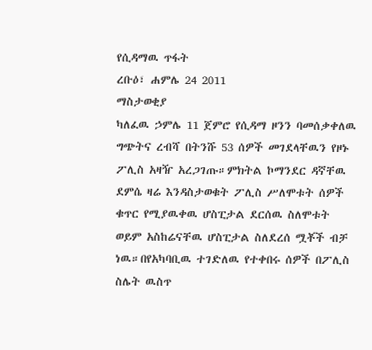የሲዳማዉ ጥፋት
ረቡዕ፣ ሐምሌ 24 2011
ማስታወቂያ
ካለፈዉ ኃምሌ 11 ጀምሮ የሲዳማ ዞንን ባመሰቃቀለዉ ግጭትና ረብሻ በትንሹ 53 ሰዎች መገደላቸዉን የዞኑ ፖሊስ አዛዥ አረጋገጡ።ምክትል ኮማንደር ዳኛቸዉ ደምሴ ዛሬ እንዳስታወቁት ፖሊስ ሥለሞቱት ሰዎች ቁጥር የሚያዉቀዉ ሆስፒታል ደርሰዉ ስለሞቱት ወይም አስከሬናቸዉ ሆስፒታል ስለደረሰ ሟቾች ብቻ ነዉ።በየአካባቢዉ ተገድለዉ የተቀበሩ ሰዎች በፖሊስ ስሌት ዉስጥ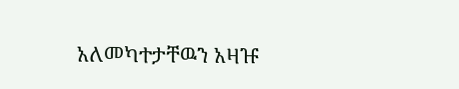አለመካተታቸዉን አዛዡ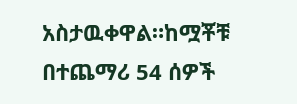አስታዉቀዋል።ከሟቾቹ በተጨማሪ 54 ሰዎች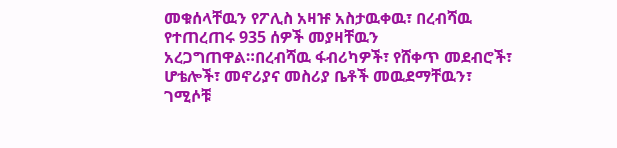መቁሰላቸዉን የፖሊስ አዛዡ አስታዉቀዉ፣ በረብሻዉ የተጠረጠሩ 935 ሰዎች መያዛቸዉን አረጋግጠዋል።በረብሻዉ ፋብሪካዎች፣ የሸቀጥ መደብሮች፣ ሆቴሎች፣ መኖሪያና መስሪያ ቤቶች መዉደማቸዉን፣ ገሚሶቹ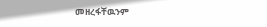መዘረፋቸዉንም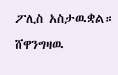ፖሊስ አስታዉቋል።
ሸዋንግዛዉ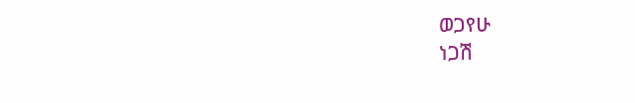ወጋየሁ
ነጋሽ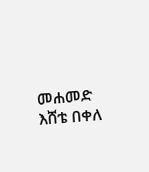መሐመድ
እሸቴ በቀለ